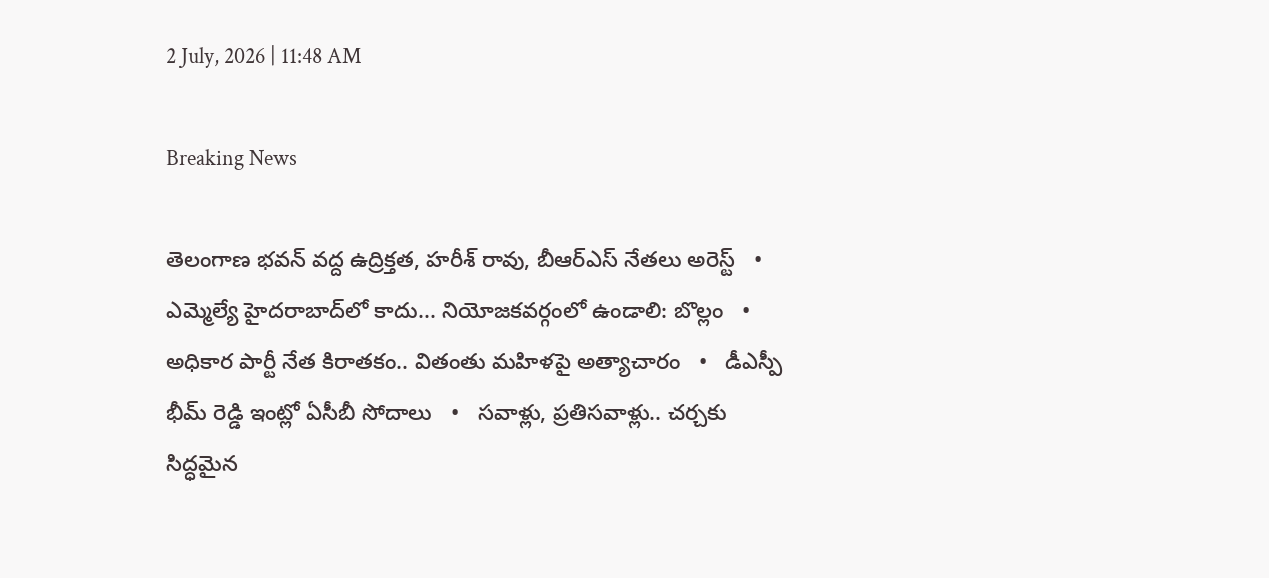2 July, 2026 | 11:48 AM

Breaking News

తెలంగాణ భవన్ వద్ద ఉద్రిక్తత, హరీశ్ రావు, బీఆర్ఎస్ నేతలు అరెస్ట్   •   ఎమ్మెల్యే హైదరాబాద్‌లో కాదు... నియోజకవర్గంలో ఉండాలి: బొల్లం   •   అధికార పార్టీ నేత కిరాతకం.. వితంతు మహిళపై అత్యాచారం   •   డీఎస్పీ భీమ్ రెడ్డి ఇంట్లో ఏసీబీ సోదాలు   •   సవాళ్లు, ప్రతిసవాళ్లు.. చర్చకు సిద్ధమైన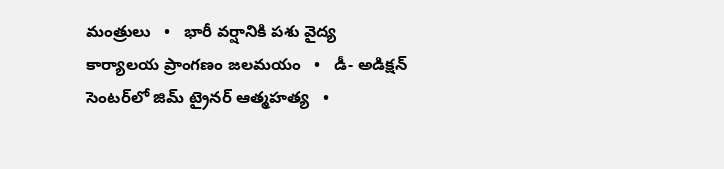మంత్రులు   •   భారీ వర్షానికి పశు వైద్య కార్యాలయ ప్రాంగణం జలమయం   •   డీ- అడిక్షన్ సెంటర్‌లో జిమ్ ట్రైనర్ ఆత్మహత్య   •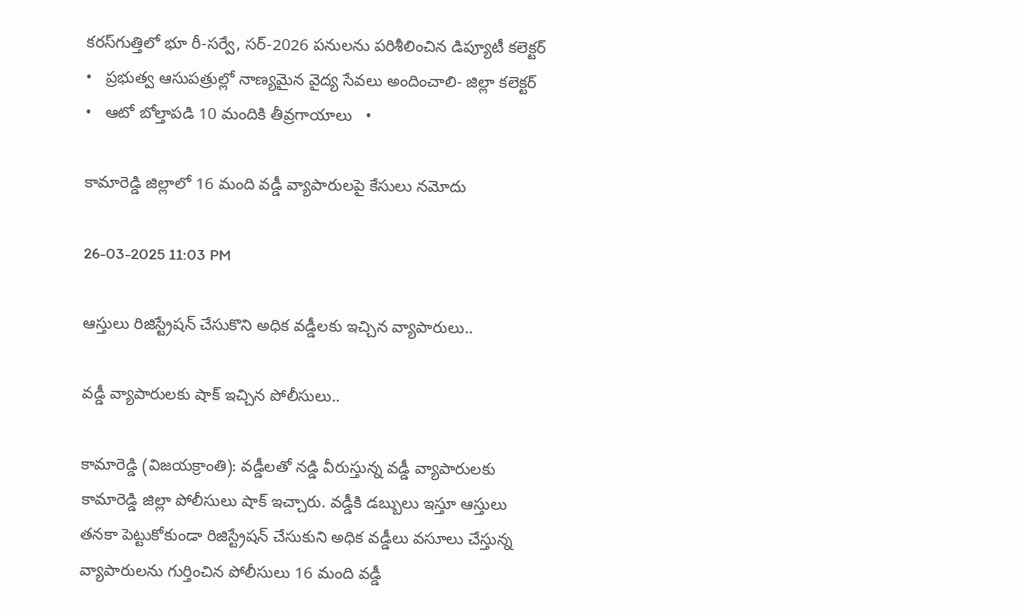కరస్‌గుత్తిలో భూ రీ-సర్వే, సర్-2026 పనులను పరిశీలించిన డిప్యూటీ కలెక్టర్   •   ప్రభుత్వ ఆసుపత్రుల్లో నాణ్యమైన వైద్య సేవలు అందించాలి- జిల్లా కలెక్టర్   •   ఆటో బోల్తాపడి 10 మందికి తీవ్రగాయాలు   •

కామారెడ్డి జిల్లాలో 16 మంది వడ్డీ వ్యాపారులపై కేసులు నమోదు

26-03-2025 11:03 PM

ఆస్తులు రిజిస్ట్రేషన్ చేసుకొని అధిక వడ్డీలకు ఇచ్చిన వ్యాపారులు..

వడ్డీ వ్యాపారులకు షాక్ ఇచ్చిన పోలీసులు..

కామారెడ్డి (విజయక్రాంతి): వడ్డీలతో నడ్డి వీరుస్తున్న వడ్డీ వ్యాపారులకు కామారెడ్డి జిల్లా పోలీసులు షాక్ ఇచ్చారు. వడ్డీకి డబ్బులు ఇస్తూ ఆస్తులు తనకా పెట్టుకోకుండా రిజిస్ట్రేషన్ చేసుకుని అధిక వడ్డీలు వసూలు చేస్తున్న వ్యాపారులను గుర్తించిన పోలీసులు 16 మంది వడ్డీ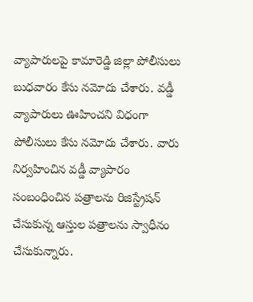వ్యాపారులపై కామారెడ్డి జిల్లా పోలీసులు బుధవారం కేసు నమోదు చేశారు. వడ్డీ వ్యాపారులు ఊహించని విధంగా పోలీసులు కేసు నమోదు చేశారు. వారు నిర్వహించిన వడ్డీ వ్యాపారం సంబంధించిన పత్రాలను రిజిస్ట్రేషన్ చేసుకున్న ఆస్తుల పత్రాలను స్వాధీనం చేసుకున్నారు.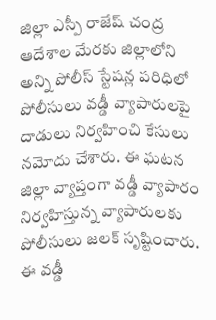జిల్లా ఎస్పీ రాజేష్ చంద్ర ఆదేశాల మేరకు జిల్లాలోని అన్ని పోలీస్ స్టేషన్ల పరిధిలో పోలీసులు వడ్డీ వ్యాపారులపై దాడులు నిర్వహించి కేసులు నమోదు చేశారు. ఈ ఘటన జిల్లా వ్యాప్తంగా వడ్డీ వ్యాపారం నిర్వహిస్తున్న వ్యాపారులకు పోలీసులు జలక్ సృష్టించారు. ఈ వడ్డీ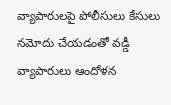వ్యాపారులపై పోలీసులు కేసులు నమోదు చేయడంతో వడ్డీ వ్యాపారులు ఆందోళన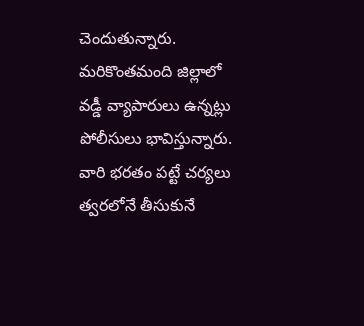చెందుతున్నారు. మరికొంతమంది జిల్లాలో వడ్డీ వ్యాపారులు ఉన్నట్లు పోలీసులు భావిస్తున్నారు. వారి భరతం పట్టే చర్యలు త్వరలోనే తీసుకునే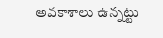అవకాశాలు ఉన్నట్టు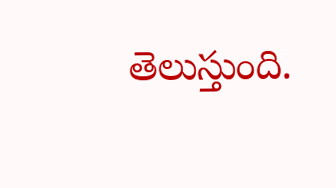తెలుస్తుంది.